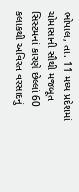ભોપાલ, તા. 11 મધ્ય પ્રદેશમાં ચોમાસાની સૌથી મજબૂત સિસ્ટમનાં કારણે છેલ્લાં 60 કલાકથી અવિરત વરસાદનું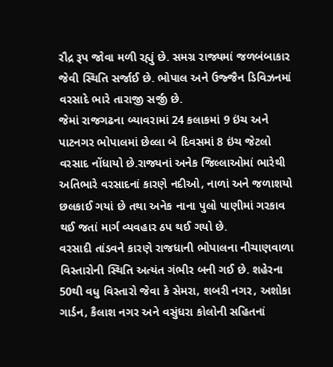રૌદ્ર રૂપ જોવા મળી રહ્યું છે. સમગ્ર રાજ્યમાં જળબંબાકાર જેવી સ્થિતિ સર્જાઈ છે. ભોપાલ અને ઉજ્જૈન ડિવિઝનમાં વરસાદે ભારે તારાજી સર્જી છે.
જેમાં રાજગઢના બ્યાવરામાં 24 કલાકમાં 9 ઇંચ અને પાટનગર ભોપાલમાં છેલ્લા બે દિવસમાં 8 ઇંચ જેટલો વરસાદ નોંધાયો છે.રાજ્યનાં અનેક જિલ્લાઓમાં ભારેથી અતિભારે વરસાદનાં કારણે નદીઓ, નાળાં અને જળાશયો છલકાઈ ગયાં છે તથા અનેક નાના પુલો પાણીમાં ગરકાવ થઈ જતાં માર્ગ વ્યવહાર ઠપ થઈ ગયો છે.
વરસાદી તાંડવને કારણે રાજધાની ભોપાલના નીચાણવાળા વિસ્તારોની સ્થિતિ અત્યંત ગંભીર બની ગઈ છે. શહેરના 50થી વધુ વિસ્તારો જેવા કે સેમરા, શબરી નગર, અશોકા ગાર્ડન, કૈલાશ નગર અને વસુંધરા કોલોની સહિતનાં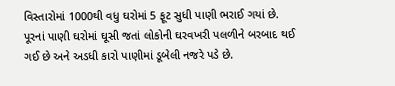વિસ્તારોમાં 1000થી વધુ ઘરોમાં 5 ફૂટ સુધી પાણી ભરાઈ ગયાં છે.
પૂરનાં પાણી ઘરોમાં ઘૂસી જતાં લોકોની ઘરવખરી પલળીને બરબાદ થઈ ગઈ છે અને અડધી કારો પાણીમાં ડૂબેલી નજરે પડે છે.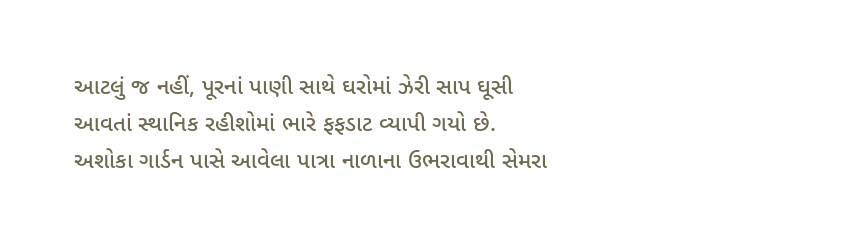આટલું જ નહીં, પૂરનાં પાણી સાથે ઘરોમાં ઝેરી સાપ ઘૂસી આવતાં સ્થાનિક રહીશોમાં ભારે ફફડાટ વ્યાપી ગયો છે.
અશોકા ગાર્ડન પાસે આવેલા પાત્રા નાળાના ઉભરાવાથી સેમરા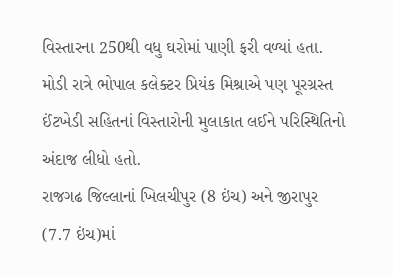વિસ્તારના 250થી વધુ ઘરોમાં પાણી ફરી વળ્યાં હતા. મોડી રાત્રે ભોપાલ કલેક્ટર પ્રિયંક મિશ્રાએ પણ પૂરગ્રસ્ત ઈંટખેડી સહિતનાં વિસ્તારોની મુલાકાત લઈને પરિસ્થિતિનો અંદાજ લીધો હતો.
રાજગઢ જિલ્લાનાં ખિલચીપુર (8 ઇંચ) અને જીરાપુર (7.7 ઇંચ)માં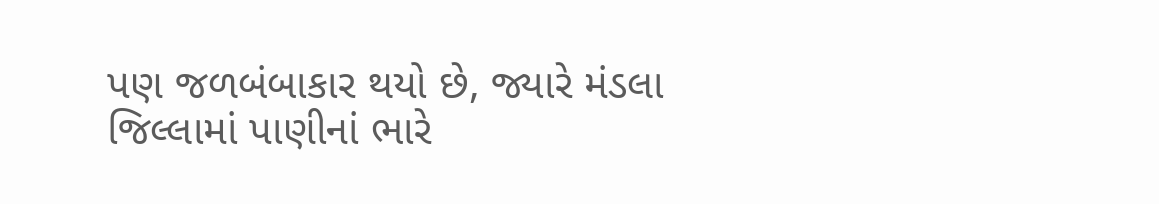પણ જળબંબાકાર થયો છે, જ્યારે મંડલા જિલ્લામાં પાણીનાં ભારે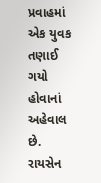પ્રવાહમાં એક યુવક તણાઈ ગયો હોવાનાં અહેવાલ છે.
રાયસેન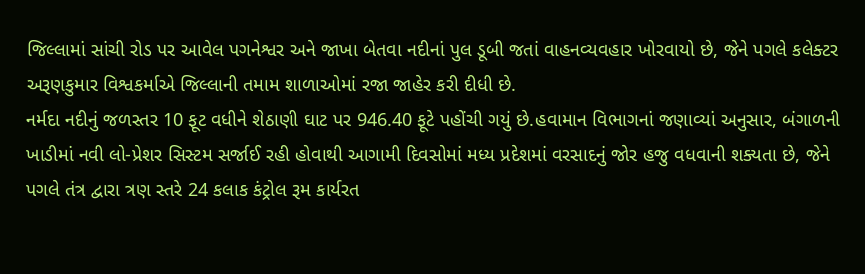જિલ્લામાં સાંચી રોડ પર આવેલ પગનેશ્વર અને જાખા બેતવા નદીનાં પુલ ડૂબી જતાં વાહનવ્યવહાર ખોરવાયો છે, જેને પગલે કલેક્ટર અરૂણકુમાર વિશ્વકર્માએ જિલ્લાની તમામ શાળાઓમાં રજા જાહેર કરી દીધી છે.
નર્મદા નદીનું જળસ્તર 10 ફૂટ વધીને શેઠાણી ઘાટ પર 946.40 ફૂટે પહોંચી ગયું છે.હવામાન વિભાગનાં જણાવ્યાં અનુસાર, બંગાળની ખાડીમાં નવી લો-પ્રેશર સિસ્ટમ સર્જાઈ રહી હોવાથી આગામી દિવસોમાં મધ્ય પ્રદેશમાં વરસાદનું જોર હજુ વધવાની શક્યતા છે, જેને પગલે તંત્ર દ્વારા ત્રણ સ્તરે 24 કલાક કંટ્રોલ રૂમ કાર્યરત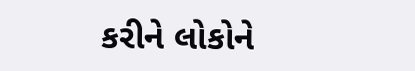કરીને લોકોને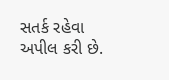સતર્ક રહેવા અપીલ કરી છે.